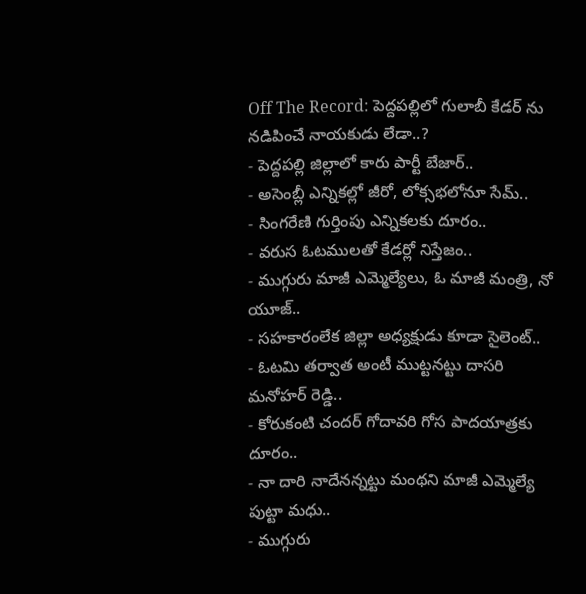Off The Record: పెద్దపల్లిలో గులాబీ కేడర్ ను నడిపించే నాయకుడు లేడా..?
- పెద్దపల్లి జిల్లాలో కారు పార్టీ బేజార్..
- అసెంబ్లీ ఎన్నికల్లో జీరో, లోక్సభలోనూ సేమ్..
- సింగరేణి గుర్తింపు ఎన్నికలకు దూరం..
- వరుస ఓటములతో కేడర్లో నిస్తేజం..
- ముగ్గురు మాజీ ఎమ్మెల్యేలు, ఓ మాజీ మంత్రి, నో యూజ్..
- సహకారంలేక జిల్లా అధ్యక్షుడు కూడా సైలెంట్..
- ఓటమి తర్వాత అంటీ ముట్టనట్టు దాసరి మనోహర్ రెడ్డి..
- కోరుకంటి చందర్ గోదావరి గోస పాదయాత్రకు దూరం..
- నా దారి నాదేనన్నట్టు మంథని మాజీ ఎమ్మెల్యే పుట్టా మధు..
- ముగ్గురు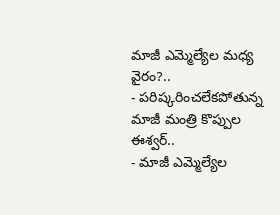మాజీ ఎమ్మెల్యేల మధ్య వైరం?..
- పరిష్కరించలేకపోతున్న మాజీ మంత్రి కొప్పుల ఈశ్వర్..
- మాజీ ఎమ్మెల్యేల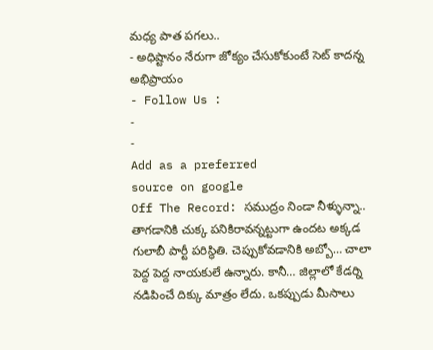మధ్య పాత పగలు..
- అధిష్టానం నేరుగా జోక్యం చేసుకోకుంటే సెట్ కాదన్న అభిప్రాయం
- Follow Us :
-
-
Add as a preferred
source on google
Off The Record: సముద్రం నిండా నీళ్ళున్నా.. తాగడానికి చుక్క పనికిరావన్నట్టుగా ఉందట అక్కడ గులాబీ పార్టీ పరిస్థితి. చెప్పుకోవడానికి అబ్బో… చాలా పెద్ద పెద్ద నాయకులే ఉన్నారు. కానీ… జిల్లాలో కేడర్ని నడిపించే దిక్కు మాత్రం లేదు. ఒకప్పుడు మీసాలు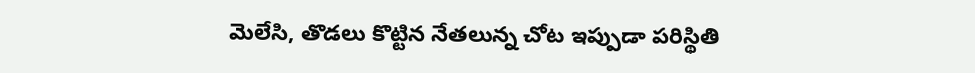మెలేసి, తొడలు కొట్టిన నేతలున్న చోట ఇప్పుడా పరిస్థితి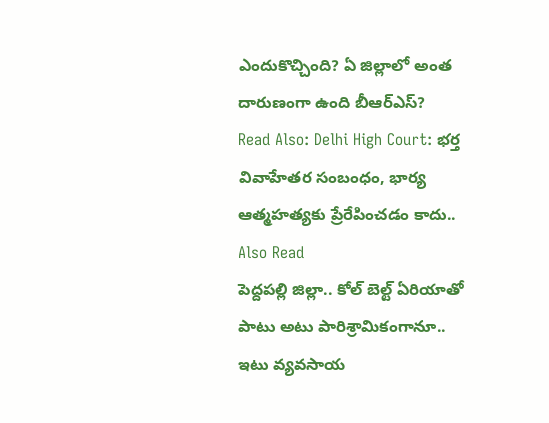ఎందుకొచ్చింది? ఏ జిల్లాలో అంత దారుణంగా ఉంది బీఆర్ఎస్?
Read Also: Delhi High Court: భర్త వివాహేతర సంబంధం, భార్య ఆత్మహత్యకు ప్రేరేపించడం కాదు..
Also Read
పెద్దపల్లి జిల్లా.. కోల్ బెల్ట్ ఏరియాతో పాటు అటు పారిశ్రామికంగానూ.. ఇటు వ్యవసాయ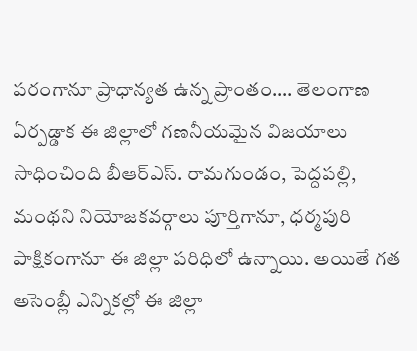పరంగానూ ప్రాధాన్యత ఉన్న ప్రాంతం…. తెలంగాణ ఏర్పడ్డాక ఈ జిల్లాలో గణనీయమైన విజయాలు సాధించింది బీఆర్ఎస్. రామగుండం, పెద్దపల్లి, మంథని నియోజకవర్గాలు పూర్తిగానూ, ధర్మపురి పాక్షికంగానూ ఈ జిల్లా పరిధిలో ఉన్నాయి. అయితే గత అసెంబ్లీ ఎన్నికల్లో ఈ జిల్లా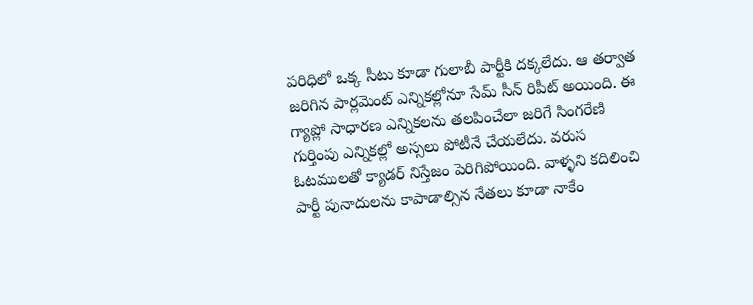పరిధిలో ఒక్క సీటు కూడా గులాబీ పార్టీకి దక్కలేదు. ఆ తర్వాత జరిగిన పార్లమెంట్ ఎన్నికల్లోనూ సేమ్ సీన్ రిపీట్ అయింది. ఈ గ్యాప్లో సాధారణ ఎన్నికలను తలపించేలా జరిగే సింగరేణి గుర్తింపు ఎన్నికల్లో అస్సలు పోటీనే చేయలేదు. వరుస ఓటములతో క్యాడర్ నిస్తేజం పెరిగిపోయింది. వాళ్ళని కదిలించి పార్టీ పునాదులను కాపాడాల్సిన నేతలు కూడా నాకేం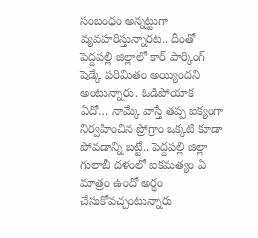సంబంధం అన్నట్టుగా వ్యవహరిస్తున్నారట.. దీంతో పెద్దపల్లి జిల్లాలో కార్ పార్కింగ్ షెడ్కే పరిమితం అయ్యిందని అంటున్నారు. ఓడిపోయాక ఏదో… నామ్కే వాస్తే తప్ప ఐక్యంగా నిర్వహించిన ప్రోగ్రాం ఒక్కటి కూడా పోవడాన్ని బట్టే.. పెద్దపల్లి జిల్లా గులాబీ దళంలో ఐకమత్యం ఏ మాత్రం ఉందో అర్ధం చేసుకోవచ్చంటున్నారు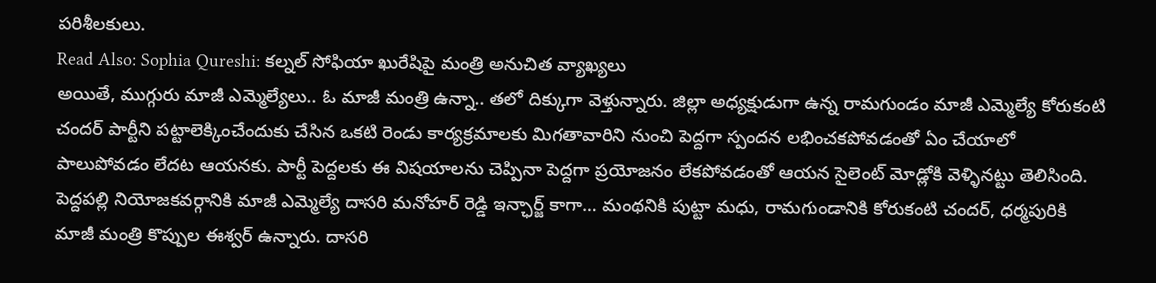పరిశీలకులు.
Read Also: Sophia Qureshi: కల్నల్ సోఫియా ఖురేషిపై మంత్రి అనుచిత వ్యాఖ్యలు
అయితే, ముగ్గురు మాజీ ఎమ్మెల్యేలు.. ఓ మాజీ మంత్రి ఉన్నా.. తలో దిక్కుగా వెళ్తున్నారు. జిల్లా అధ్యక్షుడుగా ఉన్న రామగుండం మాజీ ఎమ్మెల్యే కోరుకంటి చందర్ పార్టీని పట్టాలెక్కించేందుకు చేసిన ఒకటి రెండు కార్యక్రమాలకు మిగతావారిని నుంచి పెద్దగా స్పందన లభించకపోవడంతో ఏం చేయాలో పాలుపోవడం లేదట ఆయనకు. పార్టీ పెద్దలకు ఈ విషయాలను చెప్పినా పెద్దగా ప్రయోజనం లేకపోవడంతో ఆయన సైలెంట్ మోడ్లోకి వెళ్ళినట్టు తెలిసింది. పెద్దపల్లి నియోజకవర్గానికి మాజీ ఎమ్మెల్యే దాసరి మనోహర్ రెడ్డి ఇన్ఛార్జ్ కాగా… మంథనికి పుట్టా మధు, రామగుండానికి కోరుకంటి చందర్, ధర్మపురికి మాజీ మంత్రి కొప్పుల ఈశ్వర్ ఉన్నారు. దాసరి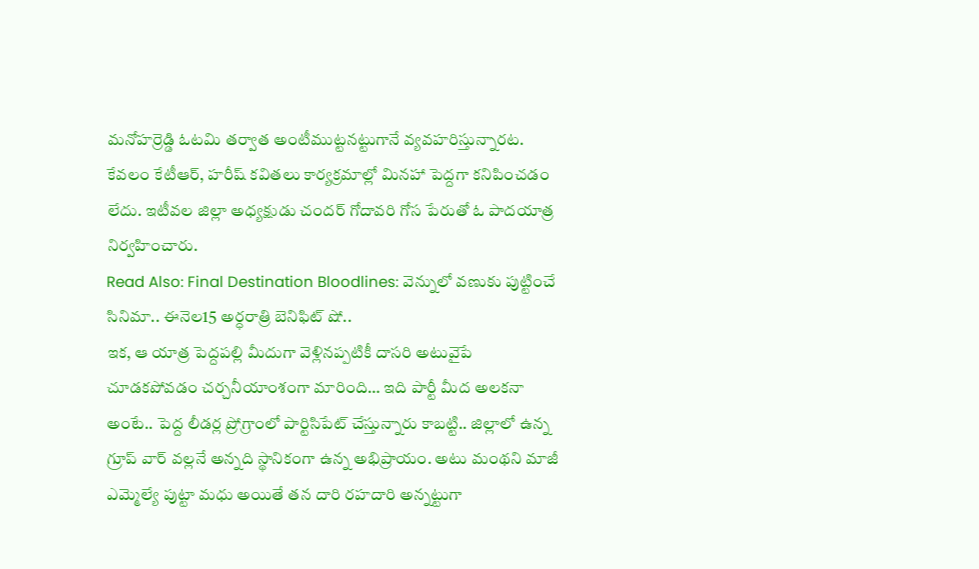మనోహర్రెడ్డి ఓటమి తర్వాత అంటీముట్టనట్టుగానే వ్యవహరిస్తున్నారట. కేవలం కేటీఆర్, హరీష్ కవితలు కార్యక్రమాల్లో మినహా పెద్దగా కనిపించడం లేదు. ఇటీవల జిల్లా అధ్యక్షుడు చందర్ గోదావరి గోస పేరుతో ఓ పాదయాత్ర నిర్వహించారు.
Read Also: Final Destination Bloodlines: వెన్నులో వణుకు పుట్టించే సినిమా.. ఈనెల15 అర్ధరాత్రి బెనిఫిట్ షో..
ఇక, ఆ యాత్ర పెద్దపల్లి మీదుగా వెళ్లినప్పటికీ దాసరి అటువైపే చూడకపోవడం చర్చనీయాంశంగా మారింది… ఇది పార్టీ మీద అలకనా అంటే.. పెద్ద లీడర్ల ప్రోగ్రాంలో పార్టిసిపేట్ చేస్తున్నారు కాబట్టి.. జిల్లాలో ఉన్న గ్రూప్ వార్ వల్లనే అన్నది స్థానికంగా ఉన్న అభిప్రాయం. అటు మంథని మాజీ ఎమ్మెల్యే పుట్టా మధు అయితే తన దారి రహదారి అన్నట్టుగా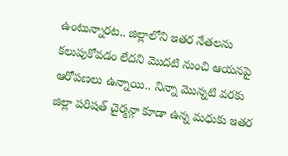ఉంటున్నారట.. జిల్లాలోని ఇతర నేతలను కలుపుకోవడం లేదని మొదటి నుంచి ఆయనపై ఆరోపణలు ఉన్నాయి.. నిన్నా మొన్నటి వరకు జిల్లా పరిషత్ చైర్మన్గా కూడా ఉన్న మధుకు ఇతర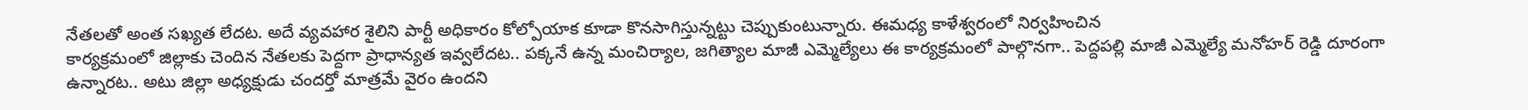నేతలతో అంత సఖ్యత లేదట. అదే వ్యవహార శైలిని పార్టీ అధికారం కోల్పోయాక కూడా కొనసాగిస్తున్నట్టు చెప్పుకుంటున్నారు. ఈమధ్య కాళేశ్వరంలో నిర్వహించిన
కార్యక్రమంలో జిల్లాకు చెందిన నేతలకు పెద్దగా ప్రాధాన్యత ఇవ్వలేదట.. పక్కనే ఉన్న మంచిర్యాల, జగిత్యాల మాజీ ఎమ్మెల్యేలు ఈ కార్యక్రమంలో పాల్గొనగా.. పెద్దపల్లి మాజీ ఎమ్మెల్యే మనోహర్ రెడ్డి దూరంగా ఉన్నారట.. అటు జిల్లా అధ్యక్షుడు చందర్తో మాత్రమే వైరం ఉందని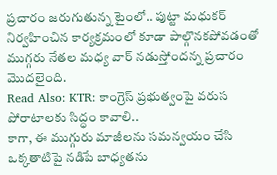ప్రచారం జరుగుతున్న టైంలో.. పుట్టా మధుకర్ నిర్వహించిన కార్యక్రమంలో కూడా పాల్గొనకపోవడంతో ముగ్గరు నేతల మధ్య వార్ నడుస్తోందన్న ప్రచారం మొదలైంది.
Read Also: KTR: కాంగ్రెస్ ప్రభుత్వంపై వరుస పోరాటాలకు సిద్ధం కావాలి..
కాగా, ఈ ముగ్గురు మాజీలను సమన్వయం చేసి ఒక్కతాటిపై నడిపే బాధ్యతను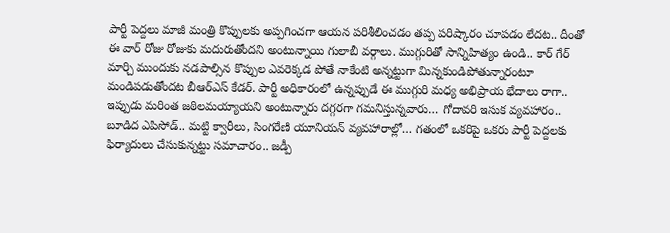పార్టీ పెద్దలు మాజీ మంత్రి కొప్పులకు అప్పగించగా ఆయన పరిశీలించడం తప్ప పరిష్కారం చూపడం లేదట.. దీంతో ఈ వార్ రోజు రోజుకు మదురుతోందని అంటున్నాయి గులాబీ వర్గాలు. ముగ్గురితో సాన్నిహిత్యం ఉండి.. కార్ గేర్ మార్చి ముందుకు నడపాల్సిన కొప్పుల ఎవరెక్కడ పోతే నాకేంటి అన్నట్టుగా మిన్నకుండిపోతున్నారంటూ మండిపడుతోందట బీఆర్ఎస్ కేడర్. పార్టీ అధికారంలో ఉన్నప్పుడే ఈ ముగ్గురి మధ్య అభిప్రాయ భేదాలు రాగా.. ఇప్పుడు మరింత జఠిలమయ్యాయని అంటున్నారు దగ్గరగా గమనిస్తున్నవారు… గోదావరి ఇసుక వ్యవహారం.. బూడిద ఎపిసోడ్.. మట్టి క్వారీలు, సింగరేణి యూనియన్ వ్యవహారాల్లో… గతంలో ఒకరిపై ఒకరు పార్టీ పెద్దలకు ఫిర్యాదులు చేసుకున్నట్టు సమాచారం.. జడ్పీ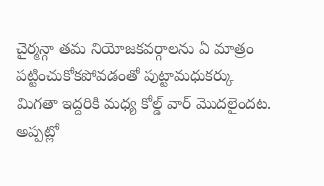చైర్మన్గా తమ నియోజకవర్గాలను ఏ మాత్రం పట్టించుకోకపోవడంతో పుట్టామధుకర్కు మిగతా ఇద్దరికి మధ్య కోల్డ్ వార్ మొదలైందట. అప్పట్లో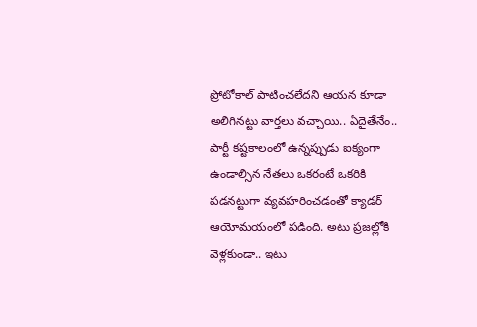ప్రోటోకాల్ పాటించలేదని ఆయన కూడా అలిగినట్టు వార్తలు వచ్చాయి.. ఏదైతేనేం.. పార్టీ కష్టకాలంలో ఉన్నప్పుడు ఐక్యంగా ఉండాల్సిన నేతలు ఒకరంటే ఒకరికి పడనట్టుగా వ్యవహరించడంతో క్యాడర్ ఆయోమయంలో పడింది. అటు ప్రజల్లోకి వెళ్లకుండా.. ఇటు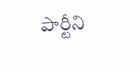పార్టీని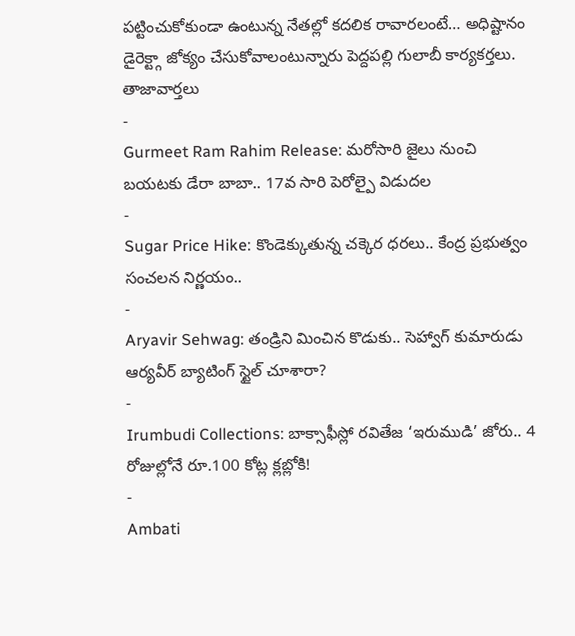పట్టించుకోకుండా ఉంటున్న నేతల్లో కదలిక రావారలంటే… అధిష్టానం డైరెక్ట్గా జోక్యం చేసుకోవాలంటున్నారు పెద్దపల్లి గులాబీ కార్యకర్తలు.
తాజావార్తలు
-
Gurmeet Ram Rahim Release: మరోసారి జైలు నుంచి బయటకు డేరా బాబా.. 17వ సారి పెరోల్పై విడుదల
-
Sugar Price Hike: కొండెక్కుతున్న చక్కెర ధరలు.. కేంద్ర ప్రభుత్వం సంచలన నిర్ణయం..
-
Aryavir Sehwag: తండ్రిని మించిన కొడుకు.. సెహ్వాగ్ కుమారుడు ఆర్యవీర్ బ్యాటింగ్ స్టైల్ చూశారా?
-
Irumbudi Collections: బాక్సాఫీస్లో రవితేజ ‘ఇరుముడి’ జోరు.. 4 రోజుల్లోనే రూ.100 కోట్ల క్లబ్లోకి!
-
Ambati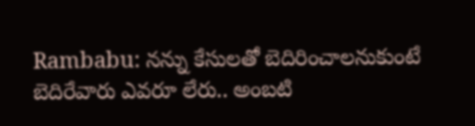Rambabu: నన్ను కేసులతో బెదిరించాలనుకుంటే బెదిరేవారు ఎవరూ లేరు.. అంబటి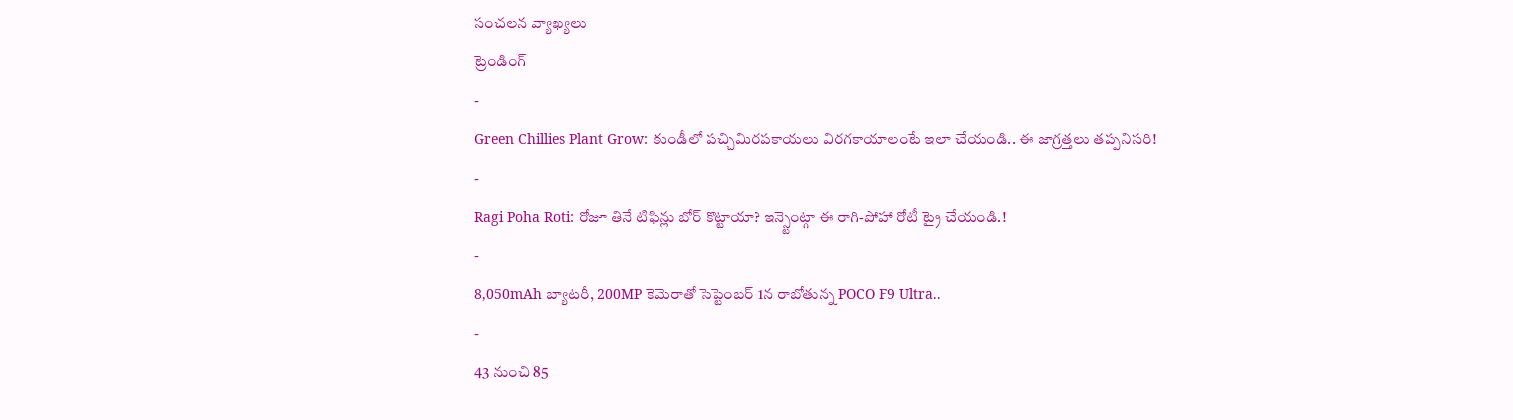సంచలన వ్యాఖ్యలు
ట్రెండింగ్
-
Green Chillies Plant Grow: కుండీలో పచ్చిమిరపకాయలు విరగకాయాలంటే ఇలా చేయండి.. ఈ జాగ్రత్తలు తప్పనిసరి!
-
Ragi Poha Roti: రోజూ తినే టిఫిన్లు బోర్ కొట్టాయా? ఇన్స్టెంట్గా ఈ రాగి-పోహా రోటీ ట్రై చేయండి.!
-
8,050mAh బ్యాటరీ, 200MP కెమెరాతో సెప్టెంబర్ 1న రాబోతున్న POCO F9 Ultra..
-
43 నుంచి 85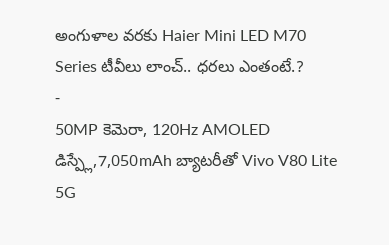అంగుళాల వరకు Haier Mini LED M70 Series టీవీలు లాంచ్.. ధరలు ఎంతంటే.?
-
50MP కెమెరా, 120Hz AMOLED డిస్ప్లే,7,050mAh బ్యాటరీతో Vivo V80 Lite 5G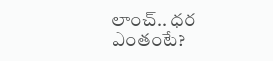లాంచ్.. ధర ఎంతంటే?